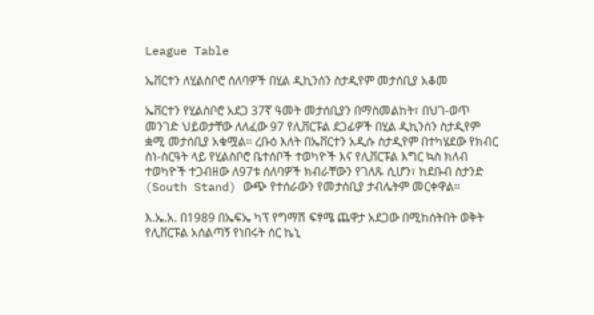League Table

ኤቨርተን ለሂልስቦሮ ሰለባዎች በሂል ዲኪንሰን ስታዲየም መታሰቢያ አቆመ

ኤቨርተን የሂልስቦሮ አደጋ 37ኛ ዓመት መታሰቢያን በማስመልከት፣ በህገ-ወጥ መንገድ ህይወታቸው ለለፈው 97 የሊቨርፑል ደጋፊዎች በሂል ዲኪንሰን ስታዲየም ቋሚ መታሰቢያ አቁሟል። ረቡዕ እለት በኤቨርተን አዲሱ ስታዲየም በተካሄደው የክብር ስነ-ስርዓት ላይ የሂልስቦሮ ቤተሰቦች ተወካዮች እና የሊቨርፑል እግር ኳስ ክለብ ተወካዮች ተጋብዘው ለ97ቱ ሰለባዎች ክብራቸውን የገለጹ ሲሆን፣ ከደቡብ ስታንድ (South Stand) ውጭ የተሰራውን የመታሰቢያ ታብሌትም መርቀዋል።

እ.ኤ.አ. በ1989 በኤፍኤ ካፕ የግማሽ ፍፃሜ ጨዋታ አደጋው በሚከሰትበት ወቅት የሊቨርፑል አሰልጣኝ የነበሩት ሰር ኬኒ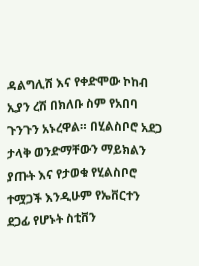ዳልግሊሽ እና የቀድሞው ኮከብ ኢያን ረሽ በክለቡ ስም የአበባ ጉንጉን አኑረዋል። በሂልስቦሮ አደጋ ታላቅ ወንድማቸውን ማይክልን ያጡት እና የታወቁ የሂልስቦሮ ተሟጋች እንዲሁም የኤቨርተን ደጋፊ የሆኑት ስቲቨን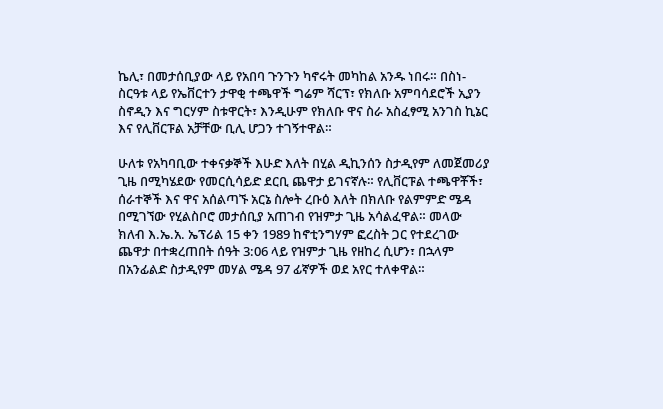ኬሊ፣ በመታሰቢያው ላይ የአበባ ጉንጉን ካኖሩት መካከል አንዱ ነበሩ። በስነ-ስርዓቱ ላይ የኤቨርተን ታዋቂ ተጫዋች ግሬም ሻርፕ፣ የክለቡ አምባሳደሮች ኢያን ስኖዲን እና ግርሃም ስቱዋርት፣ እንዲሁም የክለቡ ዋና ስራ አስፈፃሚ አንገስ ኪኔር እና የሊቨርፑል አቻቸው ቢሊ ሆጋን ተገኝተዋል።

ሁለቱ የአካባቢው ተቀናቃኞች እሁድ እለት በሂል ዲኪንሰን ስታዲየም ለመጀመሪያ ጊዜ በሚካሄደው የመርሲሳይድ ደርቢ ጨዋታ ይገናኛሉ። የሊቨርፑል ተጫዋቾች፣ ሰራተኞች እና ዋና አሰልጣኙ አርኔ ስሎት ረቡዕ እለት በክለቡ የልምምድ ሜዳ በሚገኘው የሂልስቦሮ መታሰቢያ አጠገብ የዝምታ ጊዜ አሳልፈዋል። መላው ክለብ እ.ኤ.አ. ኤፕሪል 15 ቀን 1989 ከኖቲንግሃም ፎረስት ጋር የተደረገው ጨዋታ በተቋረጠበት ሰዓት 3:06 ላይ የዝምታ ጊዜ የዘከረ ሲሆን፣ በኋላም በአንፊልድ ስታዲየም መሃል ሜዳ 97 ፊኛዎች ወደ አየር ተለቀዋል።